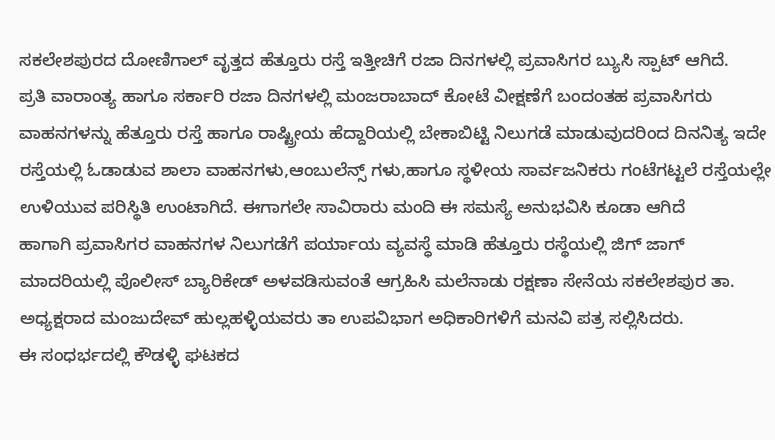ಸಕಲೇಶಪುರದ ದೋಣಿಗಾಲ್ ವೃತ್ತದ ಹೆತ್ತೂರು ರಸ್ತೆ ಇತ್ತೀಚಿಗೆ ರಜಾ ದಿನಗಳಲ್ಲಿ ಪ್ರವಾಸಿಗರ ಬ್ಯುಸಿ ಸ್ಪಾಟ್ ಆಗಿದೆ.
ಪ್ರತಿ ವಾರಾಂತ್ಯ ಹಾಗೂ ಸರ್ಕಾರಿ ರಜಾ ದಿನಗಳಲ್ಲಿ ಮಂಜರಾಬಾದ್ ಕೋಟೆ ವೀಕ್ಷಣೆಗೆ ಬಂದಂತಹ ಪ್ರವಾಸಿಗರು ವಾಹನಗಳನ್ನು ಹೆತ್ತೂರು ರಸ್ತೆ ಹಾಗೂ ರಾಷ್ಟ್ರೀಯ ಹೆದ್ದಾರಿಯಲ್ಲಿ ಬೇಕಾಬಿಟ್ಟಿ ನಿಲುಗಡೆ ಮಾಡುವುದರಿಂದ ದಿನನಿತ್ಯ ಇದೇ ರಸ್ತೆಯಲ್ಲಿ ಓಡಾಡುವ ಶಾಲಾ ವಾಹನಗಳು,ಆಂಬುಲೆನ್ಸ್ ಗಳು,ಹಾಗೂ ಸ್ಥಳೀಯ ಸಾರ್ವಜನಿಕರು ಗಂಟೆಗಟ್ಟಲೆ ರಸ್ತೆಯಲ್ಲೇ ಉಳಿಯುವ ಪರಿಸ್ಥಿತಿ ಉಂಟಾಗಿದೆ. ಈಗಾಗಲೇ ಸಾವಿರಾರು ಮಂದಿ ಈ ಸಮಸ್ಯೆ ಅನುಭವಿಸಿ ಕೂಡಾ ಆಗಿದೆ
ಹಾಗಾಗಿ ಪ್ರವಾಸಿಗರ ವಾಹನಗಳ ನಿಲುಗಡೆಗೆ ಪರ್ಯಾಯ ವ್ಯವಸ್ಧೆ ಮಾಡಿ ಹೆತ್ತೂರು ರಸ್ಥೆಯಲ್ಲಿ ಜಿಗ್ ಜಾಗ್ ಮಾದರಿಯಲ್ಲಿ ಪೊಲೀಸ್ ಬ್ಯಾರಿಕೇಡ್ ಅಳವಡಿಸುವಂತೆ ಆಗ್ರಹಿಸಿ ಮಲೆನಾಡು ರಕ್ಷಣಾ ಸೇನೆಯ ಸಕಲೇಶಪುರ ತಾ. ಅಧ್ಯಕ್ಷರಾದ ಮಂಜುದೇವ್ ಹುಲ್ಲಹಳ್ಳಿಯವರು ತಾ ಉಪವಿಭಾಗ ಅಧಿಕಾರಿಗಳಿಗೆ ಮನವಿ ಪತ್ರ ಸಲ್ಲಿಸಿದರು.
ಈ ಸಂಧರ್ಭದಲ್ಲಿ ಕೌಡಳ್ಳಿ ಘಟಕದ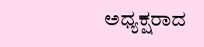ಅಧ್ಯಕ್ಷರಾದ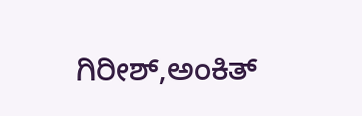ಗಿರೀಶ್,ಅಂಕಿತ್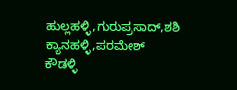ಹುಲ್ಲಹಳ್ಳಿ,ಗುರುಪ್ರಸಾದ್,ಶಶಿ ಕ್ಯಾನಹಳ್ಳಿ,ಪರಮೇಶ್ ಕೌಡಳ್ಳಿ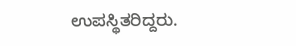ಉಪಸ್ಥಿತರಿದ್ದರು.